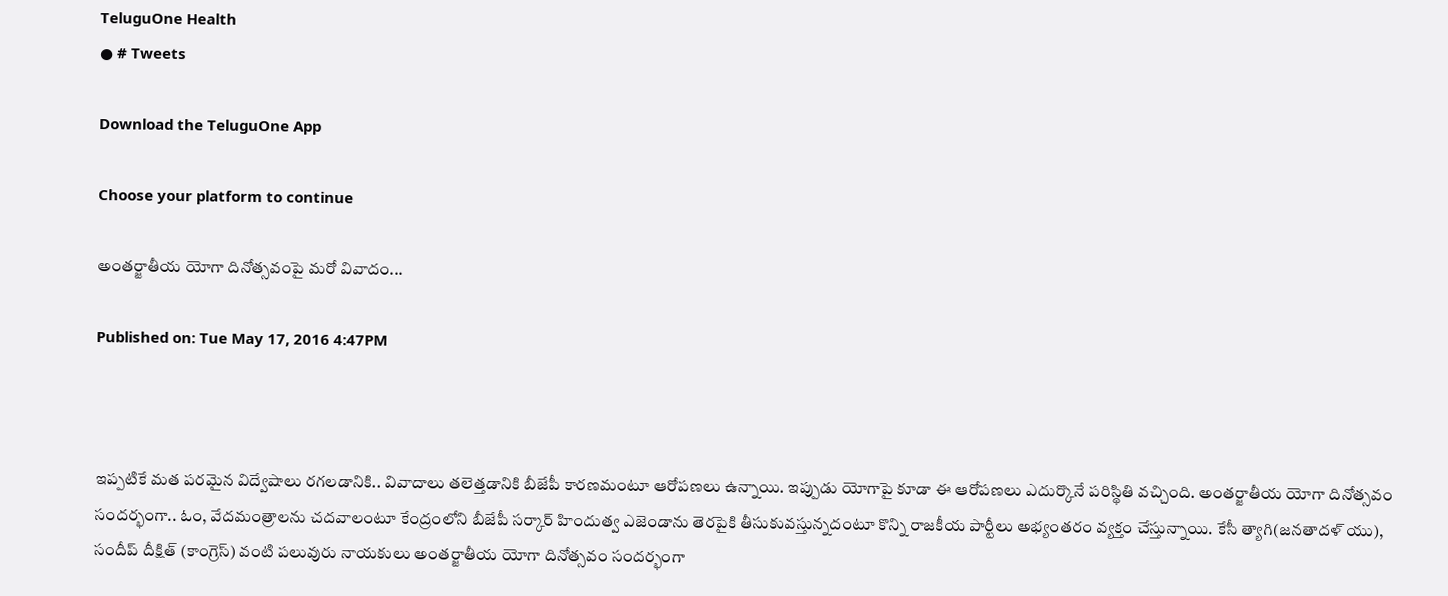TeluguOne Health
● # Tweets

Download the TeluguOne App

Choose your platform to continue

అంతర్జాతీయ యోగా దినోత్సవంపై మరో వివాదం...

Published on: Tue May 17, 2016 4:47PM



ఇప్పటికే మత పరమైన విద్వేషాలు రగలడానికి.. వివాదాలు తలెత్తడానికి బీజేపీ కారణమంటూ ఆరోపణలు ఉన్నాయి. ఇప్పుడు యోగాపై కూడా ఈ ఆరోపణలు ఎదుర్కొనే పరిస్థితి వచ్చింది. అంతర్జాతీయ యోగా దినోత్సవం సందర్భంగా.. ఓం, వేదమంత్రాలను చదవాలంటూ కేంద్రంలోని బీజేపీ సర్కార్ హిందుత్వ ఎజెండాను తెరపైకి తీసుకువస్తున్నదంటూ కొన్ని రాజకీయ పార్టీలు అభ్యంతరం వ్యక్తం చేస్తున్నాయి. కేసీ త్యాగి(జనతాదళ్ యు), సందీప్ దీక్షిత్ (కాంగ్రెస్) వంటి పలువురు నాయకులు అంతర్జాతీయ యోగా దినోత్సవం సందర్భంగా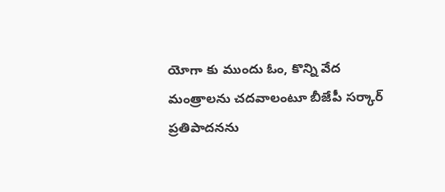యోగా కు ముందు ఓం, కొన్ని వేద మంత్రాలను చదవాలంటూ బీజేపీ సర్కార్ ప్రతిపాదనను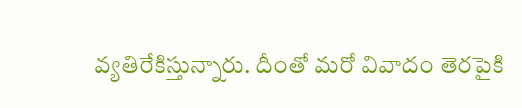వ్యతిరేకిస్తున్నారు. దీంతో మరో వివాదం తెరపైకి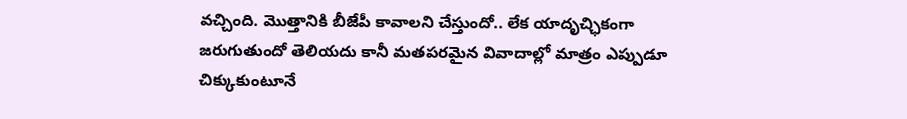వచ్చింది. మొత్తానికి బీజేపీ కావాలని చేస్తుందో.. లేక యాదృచ్ఛికంగా జరుగుతుందో తెలియదు కానీ మతపరమైన వివాదాల్లో మాత్రం ఎప్పుడూ చిక్కుకుంటూనే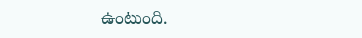ఉంటుంది.